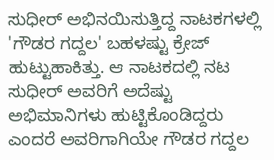ಸುಧೀರ್ ಅಭಿನಯಿಸುತ್ತಿದ್ದ ನಾಟಕಗಳಲ್ಲಿ 'ಗೌಡರ ಗದ್ದಲ' ಬಹಳಷ್ಟು ಕ್ರೇಜ್ ಹುಟ್ಟುಹಾಕಿತ್ತು. ಆ ನಾಟಕದಲ್ಲಿ ನಟ ಸುಧೀರ್ ಅವರಿಗೆ ಅದೆಷ್ಟು ಅಭಿಮಾನಿಗಳು ಹುಟ್ಟಿಕೊಂಡಿದ್ದರು ಎಂದರೆ ಅವರಿಗಾಗಿಯೇ ಗೌಡರ ಗದ್ದಲ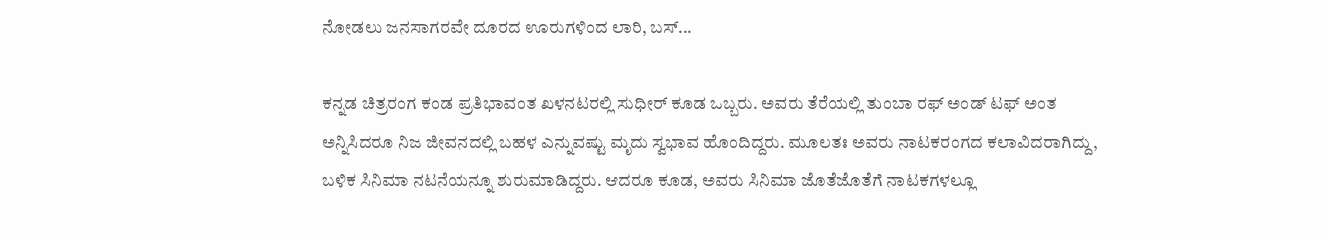ನೋಡಲು ಜನಸಾಗರವೇ ದೂರದ ಊರುಗಳಿಂದ ಲಾರಿ, ಬಸ್‌...

ಕನ್ನಡ ಚಿತ್ರರಂಗ ಕಂಡ ಪ್ರತಿಭಾವಂತ ಖಳನಟರಲ್ಲಿ ಸುಧೀರ್ ಕೂಡ ಒಬ್ಬರು. ಅವರು ತೆರೆಯಲ್ಲಿ ತುಂಬಾ ರಫ್ ಅಂಡ್ ಟಫ್ ಅಂತ ಅನ್ನಿಸಿದರೂ ನಿಜ ಜೀವನದಲ್ಲಿ ಬಹಳ ಎನ್ನುವಷ್ಟು ಮೃದು ಸ್ವಭಾವ ಹೊಂದಿದ್ದರು. ಮೂಲತಃ ಅವರು ನಾಟಕರಂಗದ ಕಲಾವಿದರಾಗಿದ್ದು, ಬಳಿಕ ಸಿನಿಮಾ ನಟನೆಯನ್ನೂ ಶುರುಮಾಡಿದ್ದರು. ಆದರೂ ಕೂಡ, ಅವರು ಸಿನಿಮಾ ಜೊತೆಜೊತೆಗೆ ನಾಟಕಗಳಲ್ಲೂ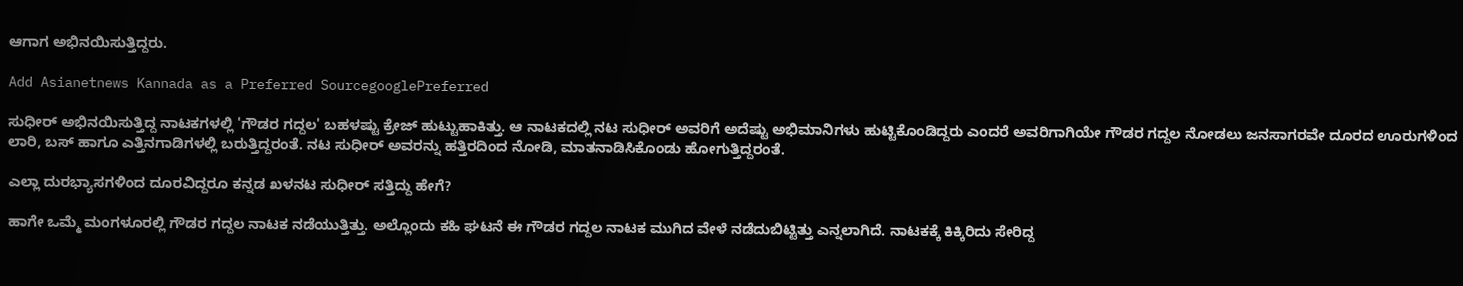ಆಗಾಗ ಅಭಿನಯಿಸುತ್ತಿದ್ದರು.

Add Asianetnews Kannada as a Preferred SourcegooglePreferred

ಸುಧೀರ್ ಅಭಿನಯಿಸುತ್ತಿದ್ದ ನಾಟಕಗಳಲ್ಲಿ 'ಗೌಡರ ಗದ್ದಲ' ಬಹಳಷ್ಟು ಕ್ರೇಜ್ ಹುಟ್ಟುಹಾಕಿತ್ತು. ಆ ನಾಟಕದಲ್ಲಿ ನಟ ಸುಧೀರ್ ಅವರಿಗೆ ಅದೆಷ್ಟು ಅಭಿಮಾನಿಗಳು ಹುಟ್ಟಿಕೊಂಡಿದ್ದರು ಎಂದರೆ ಅವರಿಗಾಗಿಯೇ ಗೌಡರ ಗದ್ದಲ ನೋಡಲು ಜನಸಾಗರವೇ ದೂರದ ಊರುಗಳಿಂದ ಲಾರಿ, ಬಸ್‌ ಹಾಗೂ ಎತ್ತಿನಗಾಡಿಗಳಲ್ಲಿ ಬರುತ್ತಿದ್ದರಂತೆ. ನಟ ಸುಧೀರ್ ಅವರನ್ನು ಹತ್ತಿರದಿಂದ ನೋಡಿ, ಮಾತನಾಡಿಸಿಕೊಂಡು ಹೋಗುತ್ತಿದ್ದರಂತೆ.

ಎಲ್ಲಾ ದುರಭ್ಯಾಸಗಳಿಂದ ದೂರವಿದ್ದರೂ ಕನ್ನಡ ಖಳನಟ ಸುಧೀರ್ ಸತ್ತಿದ್ದು ಹೇಗೆ?

ಹಾಗೇ ಒಮ್ಮೆ ಮಂಗಳೂರಲ್ಲಿ ಗೌಡರ ಗದ್ದಲ ನಾಟಕ ನಡೆಯುತ್ತಿತ್ತು. ಅಲ್ಲೊಂದು ಕಹಿ ಘಟನೆ ಈ ಗೌಡರ ಗದ್ದಲ ನಾಟಕ ಮುಗಿದ ವೇಳೆ ನಡೆದುಬಿಟ್ಟಿತ್ತು ಎನ್ನಲಾಗಿದೆ. ನಾಟಕಕ್ಕೆ ಕಿಕ್ಕಿರಿದು ಸೇರಿದ್ದ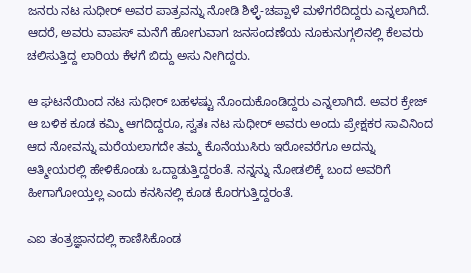ಜನರು ನಟ ಸುಧೀರ್ ಅವರ ಪಾತ್ರವನ್ನು ನೋಡಿ ಶಿಳ್ಳೆ-ಚಪ್ಪಾಳೆ ಮಳೆಗರೆದಿದ್ದರು ಎನ್ನಲಾಗಿದೆ. ಆದರೆ, ಅವರು ವಾಪಸ್ ಮನೆಗೆ ಹೋಗುವಾಗ ಜನಸಂದಣೆಯ ನೂಕುನುಗ್ಗಲಿನಲ್ಲಿ ಕೆಲವರು ಚಲಿಸುತ್ತಿದ್ದ ಲಾರಿಯ ಕೆಳಗೆ ಬಿದ್ದು ಅಸು ನೀಗಿದ್ದರು.

ಆ ಘಟನೆಯಿಂದ ನಟ ಸುಧೀರ್ ಬಹಳಷ್ಟು ನೊಂದುಕೊಂಡಿದ್ದರು ಎನ್ನಲಾಗಿದೆ. ಅವರ ಕ್ರೇಜ್ ಆ ಬಳಿಕ ಕೂಡ ಕಮ್ಮಿ ಆಗದಿದ್ದರೂ, ಸ್ವತಃ ನಟ ಸುಧೀರ್ ಅವರು ಅಂದು ಪ್ರೇಕ್ಷಕರ ಸಾವಿನಿಂದ ಆದ ನೋವನ್ನು ಮರೆಯಲಾಗದೇ ತಮ್ಮ ಕೊನೆಯುಸಿರು ಇರೋವರೆಗೂ ಅದನ್ನು ಆತ್ಮೀಯರಲ್ಲಿ ಹೇಳಿಕೊಂಡು ಒದ್ದಾಡುತ್ತಿದ್ದರಂತೆ. ನನ್ನನ್ನು ನೋಡಲಿಕ್ಕೆ ಬಂದ ಅವರಿಗೆ ಹೀಗಾಗೋಯ್ತಲ್ಲ ಎಂದು ಕನಸಿನಲ್ಲಿ ಕೂಡ ಕೊರಗುತ್ತಿದ್ದರಂತೆ.

ಎಐ ತಂತ್ರಜ್ಞಾನದಲ್ಲಿ ಕಾಣಿಸಿಕೊಂಡ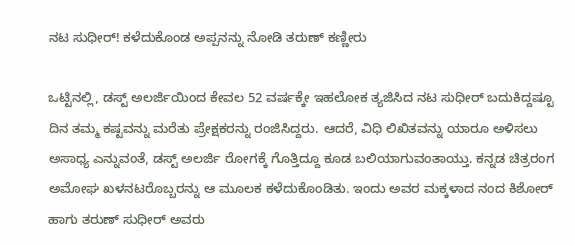ನಟ ಸುಧೀರ್‌! ಕಳೆದುಕೊಂಡ ಅಪ್ಪನನ್ನು ನೋಡಿ ತರುಣ್‌ ಕಣ್ಣೀರು

ಒಟ್ಟಿನಲ್ಲಿ, ಡಸ್ಟ್ ಅಲರ್ಜಿಯಿಂದ ಕೇವಲ 52 ವರ್ಷಕ್ಕೇ ಇಹಲೋಕ ತ್ಯಜಿಸಿದ ನಟ ಸುಧೀರ್ ಬದುಕಿದ್ದಷ್ಟೂ ದಿನ ತಮ್ಮ ಕಷ್ಟವನ್ನು ಮರೆತು ಪ್ರೇಕ್ಷಕರನ್ನು ರಂಜಿಸಿದ್ದರು. ಆದರೆ, ವಿಧಿ ಲಿಖಿತವನ್ನು ಯಾರೂ ಅಳಿಸಲು ಅಸಾಧ್ಯ ಎನ್ನುವಂತೆ, ಡಸ್ಟ್ ಅಲರ್ಜಿ ರೋಗಕ್ಕೆ ಗೊತ್ತಿದ್ದೂ ಕೂಡ ಬಲಿಯಾಗುವಂತಾಯ್ತು. ಕನ್ನಡ ಚಿತ್ರರಂಗ ಅಮೋಘ ಖಳನಟರೊಬ್ಬರನ್ನು ಆ ಮೂಲಕ ಕಳೆದುಕೊಂಡಿತು. ಇಂದು ಅವರ ಮಕ್ಕಳಾದ ನಂದ ಕಿಶೋರ್ ಹಾಗು ತರುಣ್ ಸುಧೀರ್ ಅವರು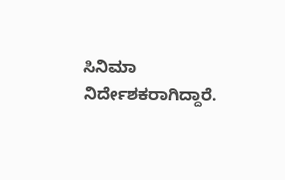ಸಿನಿಮಾ ನಿರ್ದೇಶಕರಾಗಿದ್ದಾರೆ.